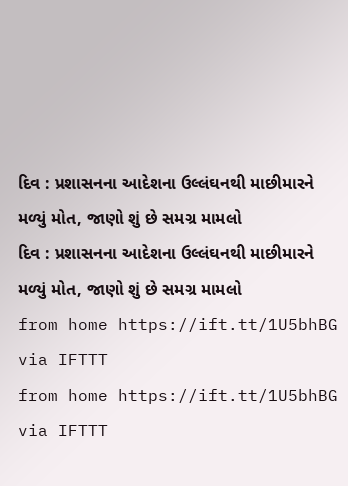દિવ : પ્રશાસનના આદેશના ઉલ્લંઘનથી માછીમારને મળ્યું મોત, જાણો શું છે સમગ્ર મામલો
દિવ : પ્રશાસનના આદેશના ઉલ્લંઘનથી માછીમારને મળ્યું મોત, જાણો શું છે સમગ્ર મામલો
from home https://ift.tt/1U5bhBG
via IFTTT
from home https://ift.tt/1U5bhBG
via IFTTT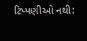ટિપ્પણીઓ નથી: